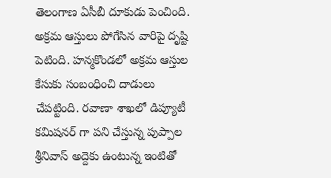తెలంగాణ ఏసీబీ దూకుడు పెంచింది. అక్రమ ఆస్తులు పోగేసిన వారిపై దృష్టి పెటింది. హన్మకొండలో అక్రమ ఆస్తుల కేసుకు సంబంధించి దాడులు చేపట్టింది. రవాణా శాఖలో డిప్యూటీ కమిషనర్ గా పని చేస్తున్న పుప్పాల శ్రీనివాస్ అద్దెకు ఉంటున్న ఇంటితో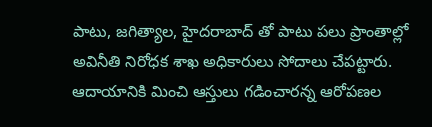పాటు, జగిత్యాల, హైదరాబాద్ తో పాటు పలు ప్రాంతాల్లో అవినీతి నిరోధక శాఖ అధికారులు సోదాలు చేపట్టారు. ఆదాయానికి మించి ఆస్తులు గడించారన్న ఆరోపణల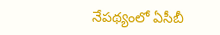నేపథ్యంలో ఏసీబీ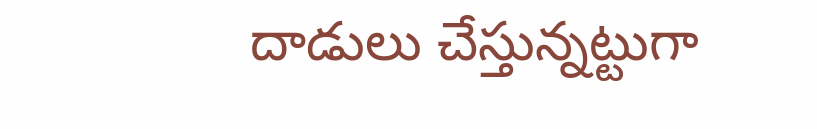దాడులు చేస్తున్నట్టుగా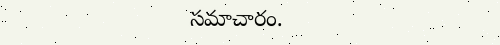సమాచారం.